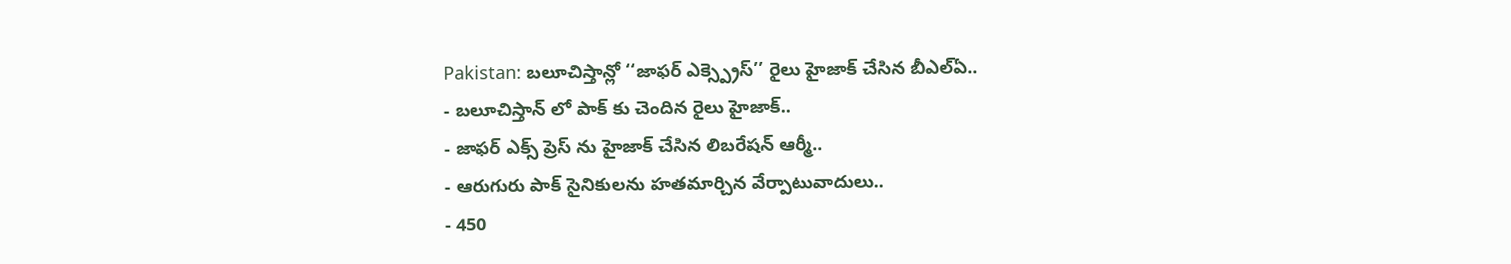Pakistan: బలూచిస్తాన్లో ‘‘జాఫర్ ఎక్స్ప్రెస్’’ రైలు హైజాక్ చేసిన బీఎల్ఏ..
- బలూచిస్తాన్ లో పాక్ కు చెందిన రైలు హైజాక్..
- జాఫర్ ఎక్స్ ప్రెస్ ను హైజాక్ చేసిన లిబరేషన్ ఆర్మీ..
- ఆరుగురు పాక్ సైనికులను హతమార్చిన వేర్పాటువాదులు..
- 450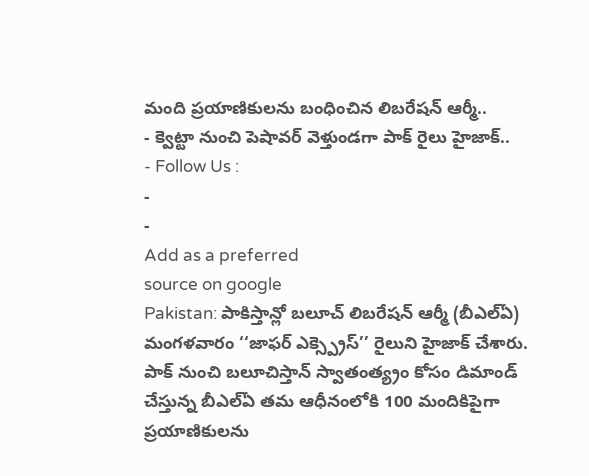మంది ప్రయాణికులను బంధించిన లిబరేషన్ ఆర్మీ..
- క్వెట్టా నుంచి పెషావర్ వెళ్తుండగా పాక్ రైలు హైజాక్..
- Follow Us :
-
-
Add as a preferred
source on google
Pakistan: పాకిస్తాన్లో బలూచ్ లిబరేషన్ ఆర్మీ (బీఎల్ఏ) మంగళవారం ‘‘జాఫర్ ఎక్స్ప్రెస్’’ రైలుని హైజాక్ చేశారు. పాక్ నుంచి బలూచిస్తాన్ స్వాతంత్య్రం కోసం డిమాండ్ చేస్తున్న బీఎల్ఏ తమ ఆధీనంలోకి 100 మందికిపైగా ప్రయాణికులను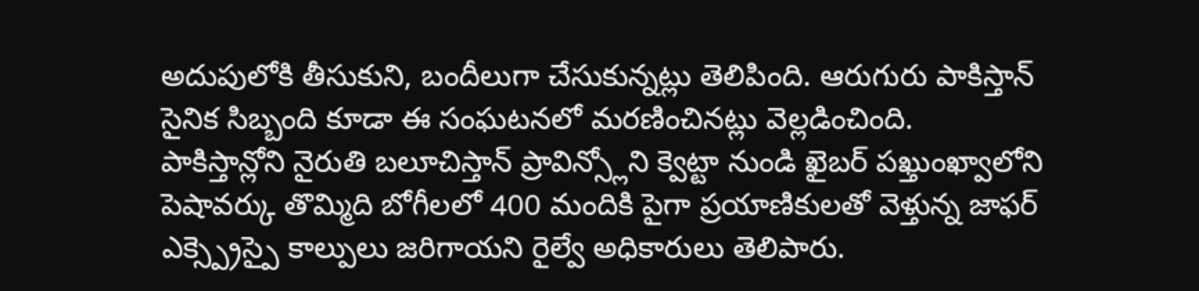అదుపులోకి తీసుకుని, బందీలుగా చేసుకున్నట్లు తెలిపింది. ఆరుగురు పాకిస్తాన్ సైనిక సిబ్బంది కూడా ఈ సంఘటనలో మరణించినట్లు వెల్లడించింది.
పాకిస్తాన్లోని నైరుతి బలూచిస్తాన్ ప్రావిన్స్లోని క్వెట్టా నుండి ఖైబర్ పఖ్తుంఖ్వాలోని పెషావర్కు తొమ్మిది బోగీలలో 400 మందికి పైగా ప్రయాణికులతో వెళ్తున్న జాఫర్ ఎక్స్ప్రెస్పై కాల్పులు జరిగాయని రైల్వే అధికారులు తెలిపారు.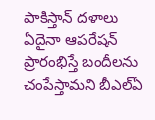పాకిస్తాన్ దళాలు ఏదైనా ఆపరేషన్ ప్రారంభిస్తే బందీలను చంపేస్తామని బీఎల్ఏ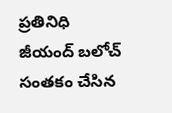ప్రతినిధి జీయంద్ బలోచ్ సంతకం చేసిన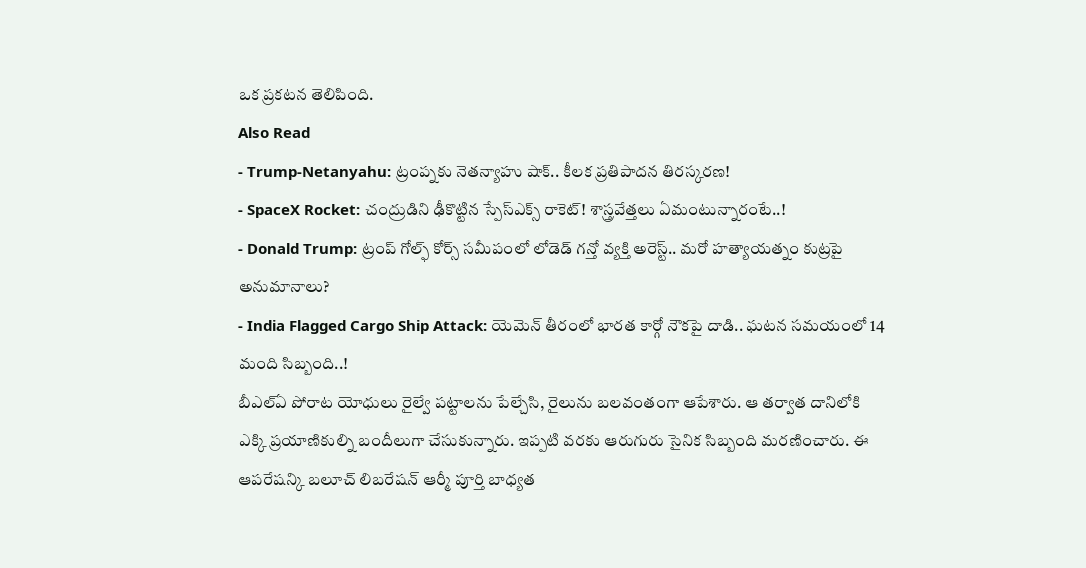ఒక ప్రకటన తెలిపింది.
Also Read
- Trump-Netanyahu: ట్రంప్నకు నెతన్యాహు షాక్.. కీలక ప్రతిపాదన తిరస్కరణ!
- SpaceX Rocket: చంద్రుడిని ఢీకొట్టిన స్పేస్ఎక్స్ రాకెట్! శాస్త్రవేత్తలు ఏమంటున్నారంటే..!
- Donald Trump: ట్రంప్ గోల్ఫ్ కోర్స్ సమీపంలో లోడెడ్ గన్తో వ్యక్తి అరెస్ట్.. మరో హత్యాయత్నం కుట్రపై అనుమానాలు?
- India Flagged Cargo Ship Attack: యెమెన్ తీరంలో భారత కార్గో నౌకపై దాడి.. ఘటన సమయంలో 14 మంది సిబ్బంది..!
బీఎల్ఏ పోరాట యోధులు రైల్వే పట్టాలను పేల్చేసి, రైలును బలవంతంగా ఆపేశారు. ఆ తర్వాత దానిలోకి ఎక్కి ప్రయాణికుల్ని బందీలుగా చేసుకున్నారు. ఇప్పటి వరకు ఆరుగురు సైనిక సిబ్బంది మరణించారు. ఈ ఆపరేషన్కి బలూచ్ లిబరేషన్ ఆర్మీ పూర్తి బాధ్యత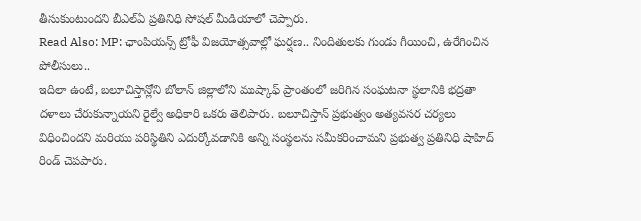తీసుకుంటుందని బీఎల్ఏ ప్రతినిధి సోషల్ మీడియాలో చెప్పారు.
Read Also: MP: ఛాంపియన్స్ ట్రోఫీ విజయోత్సవాల్లో ఘర్షణ.. నిందితులకు గుండు గీయించి, ఉరేగించిన పోలీసులు..
ఇదిలా ఉంటే, బలూచిస్తాన్లోని బోలాన్ జిల్లాలోని ముష్కాఫ్ ప్రాంతంలో జరిగిన సంఘటనా స్థలానికి భద్రతా దళాలు చేరుకున్నాయని రైల్వే అధికారి ఒకరు తెలిపారు. బలూచిస్తాన్ ప్రభుత్వం అత్యవసర చర్యలు విధించిందని మరియు పరిస్థితిని ఎదుర్కోవడానికి అన్ని సంస్థలను సమీకరించామని ప్రభుత్వ ప్రతినిధి షాహిద్ రిండ్ చెపపారు.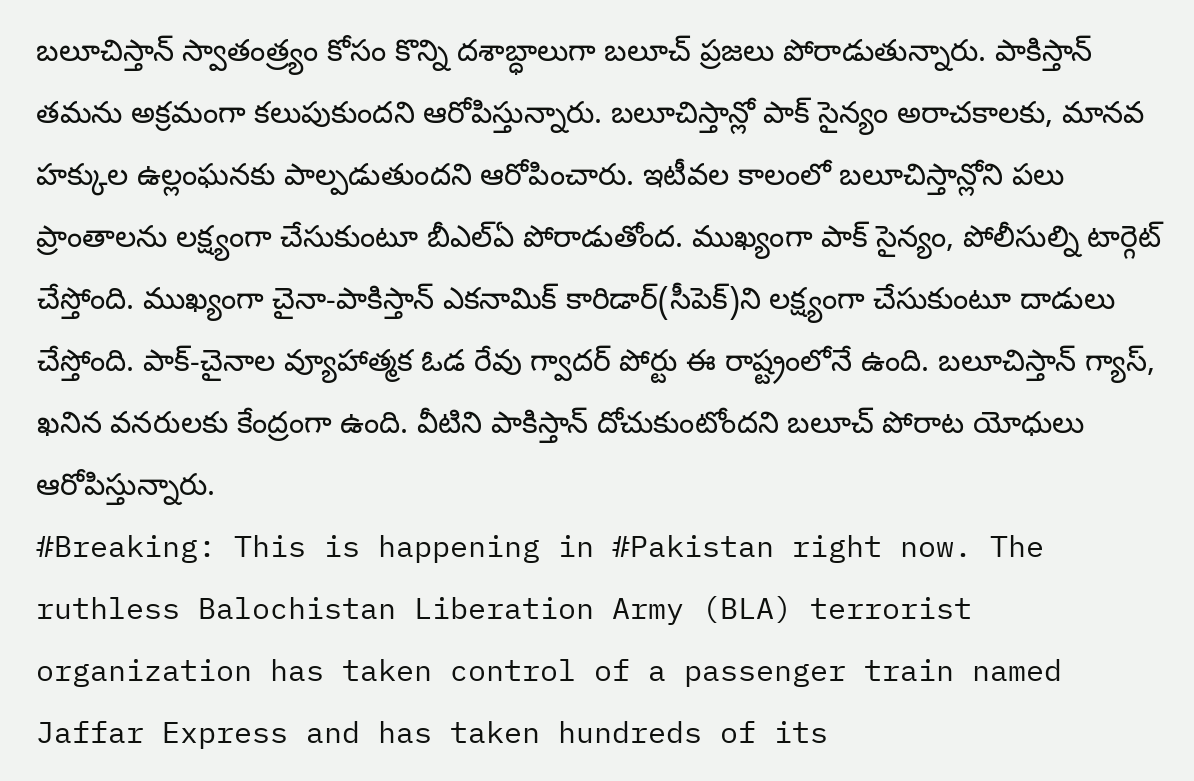బలూచిస్తాన్ స్వాతంత్ర్యం కోసం కొన్ని దశాబ్ధాలుగా బలూచ్ ప్రజలు పోరాడుతున్నారు. పాకిస్తాన్ తమను అక్రమంగా కలుపుకుందని ఆరోపిస్తున్నారు. బలూచిస్తాన్లో పాక్ సైన్యం అరాచకాలకు, మానవ హక్కుల ఉల్లంఘనకు పాల్పడుతుందని ఆరోపించారు. ఇటీవల కాలంలో బలూచిస్తాన్లోని పలు ప్రాంతాలను లక్ష్యంగా చేసుకుంటూ బీఎల్ఏ పోరాడుతోంద. ముఖ్యంగా పాక్ సైన్యం, పోలీసుల్ని టార్గెట్ చేస్తోంది. ముఖ్యంగా చైనా-పాకిస్తాన్ ఎకనామిక్ కారిడార్(సీపెక్)ని లక్ష్యంగా చేసుకుంటూ దాడులు చేస్తోంది. పాక్-చైనాల వ్యూహాత్మక ఓడ రేవు గ్వాదర్ పోర్టు ఈ రాష్ట్రంలోనే ఉంది. బలూచిస్తాన్ గ్యాస్, ఖనిన వనరులకు కేంద్రంగా ఉంది. వీటిని పాకిస్తాన్ దోచుకుంటోందని బలూచ్ పోరాట యోధులు ఆరోపిస్తున్నారు.
#Breaking: This is happening in #Pakistan right now. The ruthless Balochistan Liberation Army (BLA) terrorist organization has taken control of a passenger train named Jaffar Express and has taken hundreds of its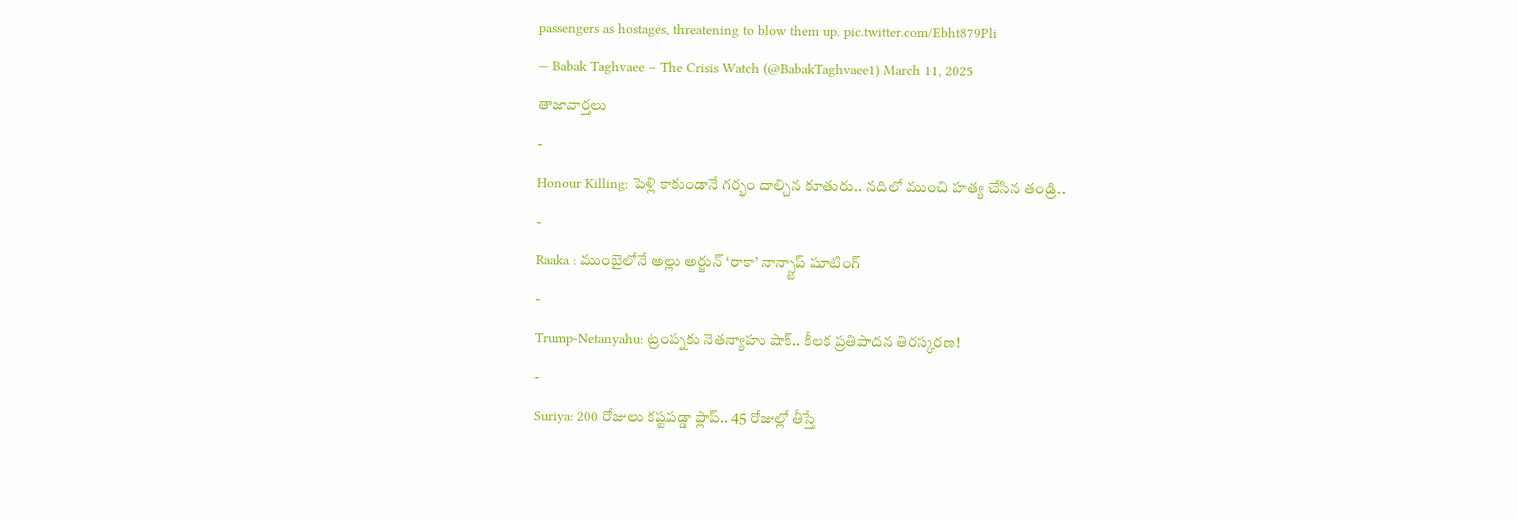passengers as hostages, threatening to blow them up. pic.twitter.com/Ebht879Pli
— Babak Taghvaee – The Crisis Watch (@BabakTaghvaee1) March 11, 2025
తాజావార్తలు
-
Honour Killing: పెళ్లి కాకుండానే గర్భం దాల్చిన కూతురు.. నదిలో ముంచి హత్య చేసిన తండ్రి..
-
Raaka : ముంబైలోనే అల్లు అర్జున్ ‘రాకా’ నాన్స్టాప్ షూటింగ్
-
Trump-Netanyahu: ట్రంప్నకు నెతన్యాహు షాక్.. కీలక ప్రతిపాదన తిరస్కరణ!
-
Suriya: 200 రోజులు కష్టపడ్డా ఫ్లాప్.. 45 రోజుల్లో తీస్తే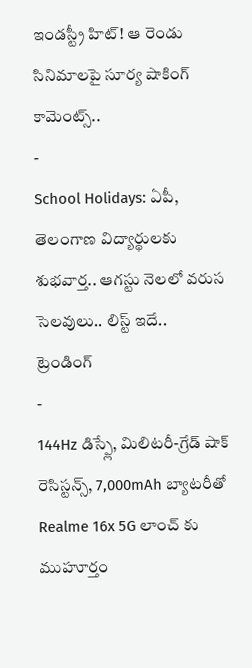ఇండస్ట్రీ హిట్! ఆ రెండు సినిమాలపై సూర్య షాకింగ్ కామెంట్స్..
-
School Holidays: ఏపీ, తెలంగాణ విద్యార్థులకు శుభవార్త.. ఆగస్టు నెలలో వరుస సెలవులు.. లిస్ట్ ఇదే..
ట్రెండింగ్
-
144Hz డిస్ప్లే, మిలిటరీ-గ్రేడ్ షాక్ రెసిస్టన్స్, 7,000mAh బ్యాటరీతో Realme 16x 5G లాంచ్ కు ముహూర్తం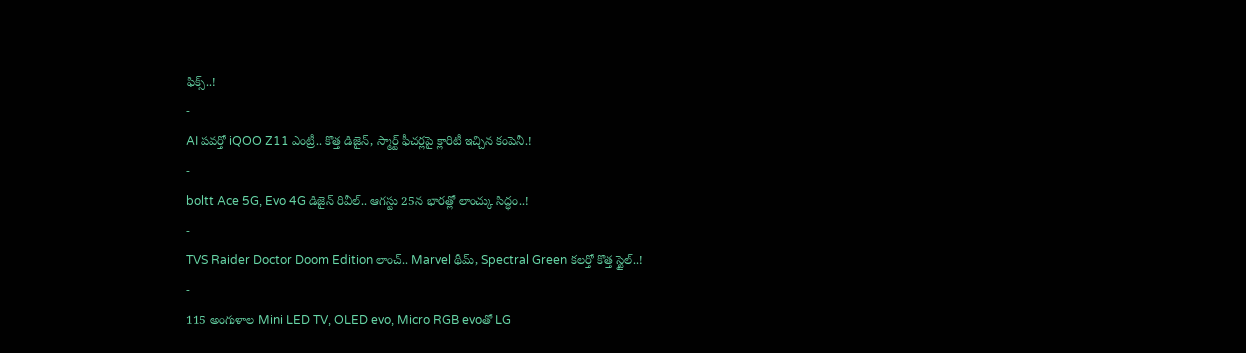ఫిక్స్..!
-
AI పవర్తో iQOO Z11 ఎంట్రీ.. కొత్త డిజైన్, స్మార్ట్ ఫీచర్లపై క్లారిటీ ఇచ్చిన కంపెనీ.!
-
boltt Ace 5G, Evo 4G డిజైన్ రివీల్.. ఆగస్టు 25న భారత్లో లాంచ్కు సిద్ధం..!
-
TVS Raider Doctor Doom Edition లాంచ్.. Marvel థీమ్, Spectral Green కలర్తో కొత్త స్టైల్..!
-
115 అంగుళాల Mini LED TV, OLED evo, Micro RGB evoతో LG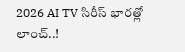2026 AI TV సిరీస్ భారత్లో లాంచ్..!